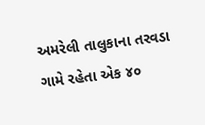અમરેલી તાલુકાના તરવડા ગામે રહેતા એક ૪૦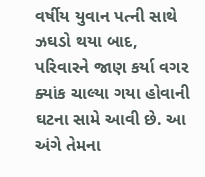વર્ષીય યુવાન પત્ની સાથે ઝઘડો થયા બાદ, પરિવારને જાણ કર્યા વગર ક્યાંક ચાલ્યા ગયા હોવાની ઘટના સામે આવી છે. આ અંગે તેમના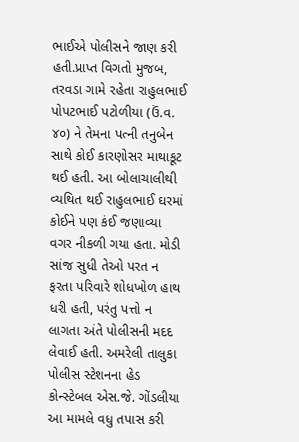ભાઈએ પોલીસને જાણ કરી હતી.પ્રાપ્ત વિગતો મુજબ, તરવડા ગામે રહેતા રાહુલભાઈ પોપટભાઈ પટોળીયા (ઉં.વ. ૪૦) ને તેમના પત્ની તનુબેન સાથે કોઈ કારણોસર માથાકૂટ થઈ હતી. આ બોલાચાલીથી વ્યથિત થઈ રાહુલભાઈ ઘરમાં કોઈને પણ કંઈ જણાવ્યા વગર નીકળી ગયા હતા. મોડી સાંજ સુધી તેઓ પરત ન ફરતા પરિવારે શોધખોળ હાથ ધરી હતી, પરંતુ પત્તો ન લાગતા અંતે પોલીસની મદદ લેવાઈ હતી. અમરેલી તાલુકા પોલીસ સ્ટેશનના હેડ કોન્સ્ટેબલ એસ.જે. ગોંડલીયા આ મામલે વધુ તપાસ કરી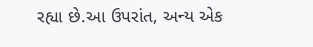રહ્યા છે.આ ઉપરાંત, અન્ય એક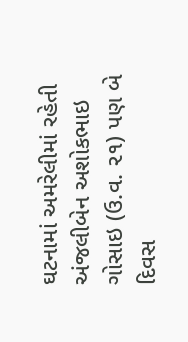ઘટનામાં અમરેલીમાં રહેતી અંજલીબેન અશોકભાઇ ગોસાઇ (ઉ.વ. ૨૧) પણ બે દિવસ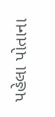પહેલા પોતાના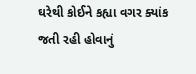ઘરેથી કોઈને કહ્યા વગર ક્યાંક જતી રહી હોવાનું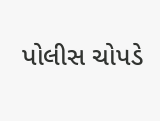પોલીસ ચોપડે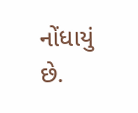નોંધાયું છે.